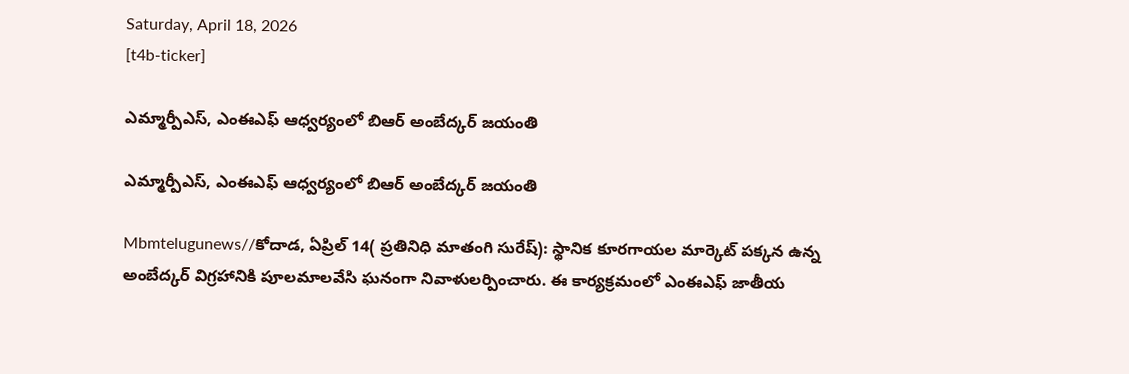Saturday, April 18, 2026
[t4b-ticker]

ఎమ్మార్పీఎస్, ఎంఈఎఫ్ ఆధ్వర్యంలో బిఆర్ అంబేద్కర్ జయంతి

ఎమ్మార్పీఎస్, ఎంఈఎఫ్ ఆధ్వర్యంలో బిఆర్ అంబేద్కర్ జయంతి

Mbmtelugunews//కోదాడ, ఏప్రిల్ 14( ప్రతినిధి మాతంగి సురేష్): స్థానిక కూరగాయల మార్కెట్ పక్కన ఉన్న అంబేద్కర్ విగ్రహానికి పూలమాలవేసి ఘనంగా నివాళులర్పించారు. ఈ కార్యక్రమంలో ఎంఈఎఫ్ జాతీయ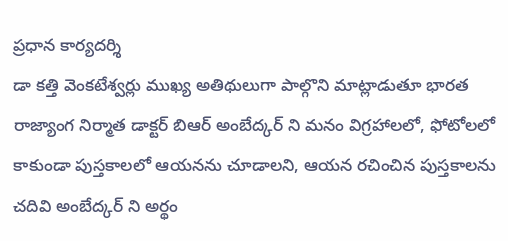ప్రధాన కార్యదర్శి
డా కత్తి వెంకటేశ్వర్లు ముఖ్య అతిథులుగా పాల్గొని మాట్లాడుతూ భారత రాజ్యాంగ నిర్మాత డాక్టర్ బిఆర్ అంబేద్కర్ ని మనం విగ్రహాలలో, ఫోటోలలో కాకుండా పుస్తకాలలో ఆయనను చూడాలని, ఆయన రచించిన పుస్తకాలను చదివి అంబేద్కర్ ని అర్థం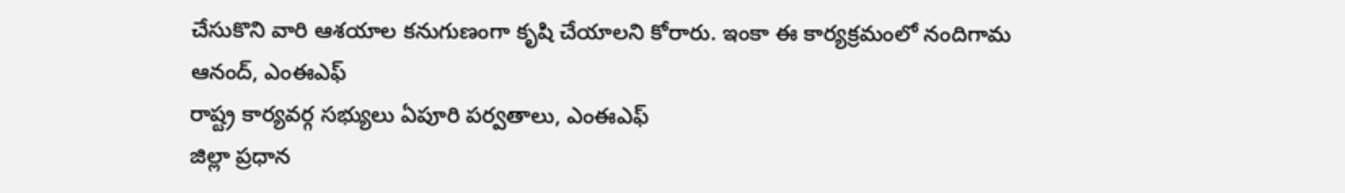చేసుకొని వారి ఆశయాల కనుగుణంగా కృషి చేయాలని కోరారు. ఇంకా ఈ కార్యక్రమంలో నందిగామ ఆనంద్, ఎంఈఎఫ్
రాష్ట్ర కార్యవర్గ సభ్యులు ఏపూరి పర్వతాలు, ఎంఈఎఫ్
జిల్లా ప్రధాన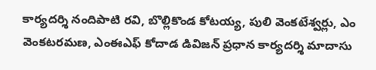కార్యదర్శి నందిపాటి రవి, బొల్లికొండ కోటయ్య, పులి వెంకటేశ్వర్లు, ఎం వెంకటరమణ, ఎంఈఎఫ్ కోదాడ డివిజన్ ప్రధాన కార్యదర్శి మాదాసు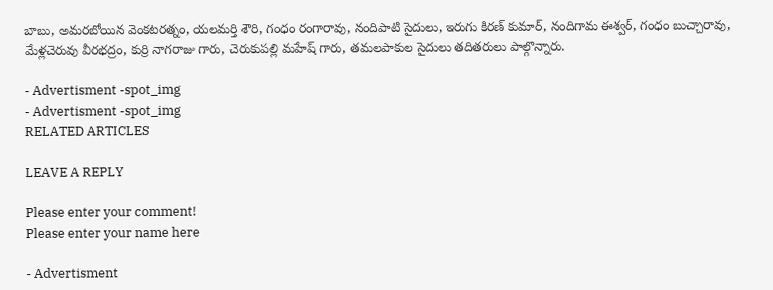బాబు, అమరబోయిన వెంకటరత్నం, యలమర్తి శౌరి, గంధం రంగారావు, నందిపాటి సైదులు, ఇరుగు కిరణ్ కుమార్, నందిగామ ఈశ్వర్, గంధం బుచ్చారావు, మేళ్లచెరువు వీరభద్రం, కుర్రి నాగరాజు గారు, చెరుకుపల్లి మహేష్ గారు, తమలపాకుల సైదులు తదితరులు పాల్గొన్నారు.

- Advertisment -spot_img
- Advertisment -spot_img
RELATED ARTICLES

LEAVE A REPLY

Please enter your comment!
Please enter your name here

- Advertisment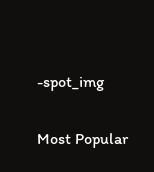-spot_img

Most Popular